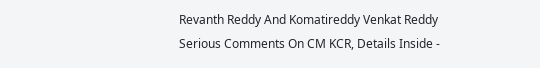Revanth Reddy And Komatireddy Venkat Reddy Serious Comments On CM KCR, Details Inside -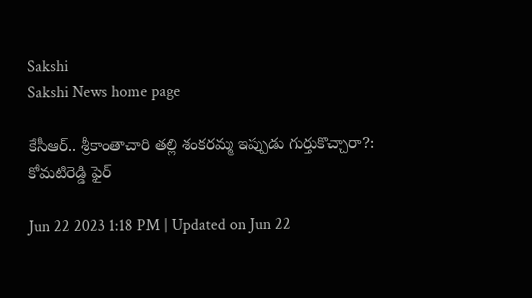Sakshi
Sakshi News home page

కేసీఆర్‌.. శ్రీకాంతాచారి తల్లి శంకరమ్మ ఇప్పుడు గుర్తుకొచ్చారా?: కోమటిరెడ్డి ఫైర్‌

Jun 22 2023 1:18 PM | Updated on Jun 22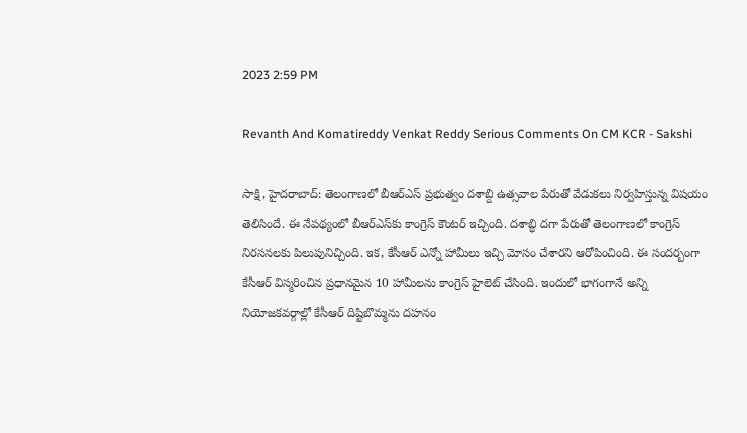2023 2:59 PM

Revanth And Komatireddy Venkat Reddy Serious Comments On CM KCR - Sakshi

సాక్షి, హైదరాబాద్‌: తెలంగాణలో బీఆర్‌ఎస్‌ ప్రభుత్వం దశాబ్ది ఉత్సవాల పేరుతో వేడుకలు నిర్వహిస్తున్న విషయం తెలిసిందే. ఈ నేపథ్యంలో బీఆర్‌ఎస్‌కు కాంగ్రెస్‌ కౌంటర్‌ ఇచ్చింది. దశాబ్ధి దగా పేరుతో తెలంగాణలో కాంగ్రెస్‌ నిరసనలకు పిలుపునిచ్చింది. ఇక, కేసీఆర్‌ ఎన్నో హామీలు ఇచ్చి మోసం చేశారని ఆరోపించింది. ఈ సందర్బంగా కేసీఆర్‌ విస్మరించిన ప్రధానమైన 10 హామీలను కాంగ్రెస్‌ హైలెట్‌ చేసింది. ఇందులో భాగంగానే అన్ని నియోజకవర్గాల్లో కేసీఆర్‌ దిష్టిబొమ్మను దహనం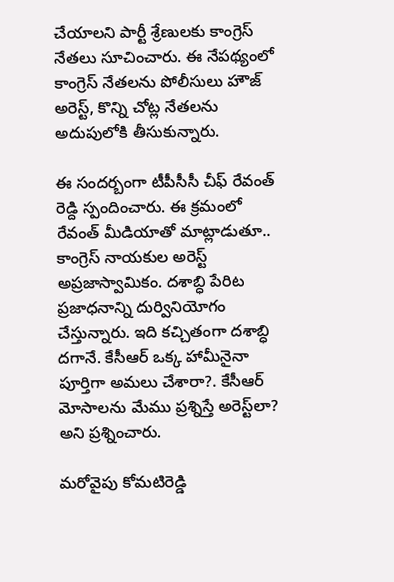చేయాలని పార్టీ శ్రేణులకు కాంగ్రెస్‌ నేతలు సూచించారు. ఈ నేపథ్యంలో కాంగ్రెస్‌ నేతలను పోలీసులు హౌజ్‌ అరెస్ట్‌, కొన్ని చోట్ల నేతలను అదుపులోకి తీసుకున్నారు.

ఈ సందర్బంగా టీపీసీసీ చీఫ్‌ రేవంత్‌ రెడ్ది స్పందించారు. ఈ క్రమంలో రేవంత్‌ మీడియాతో మాట్లాడుతూ.. కాంగ్రెస్‌ నాయకుల అరెస్ట్‌ అప్రజాస్వామికం. దశాబ్ధి పేరిట ప్రజాధనాన్ని దుర్వినియోగం చేస్తున్నారు. ఇది కచ్చితంగా దశాబ్ధి దగానే. కేసీఆర్‌ ఒక్క హామీనైనా పూర్తిగా అమలు చేశారా?. కేసీఆర్‌ మోసాలను మేము ప్రశ్నిస్తే అరెస్ట్‌లా? అని ప్రశ్నించారు.

మరోవైపు కోమటిరెడ్డి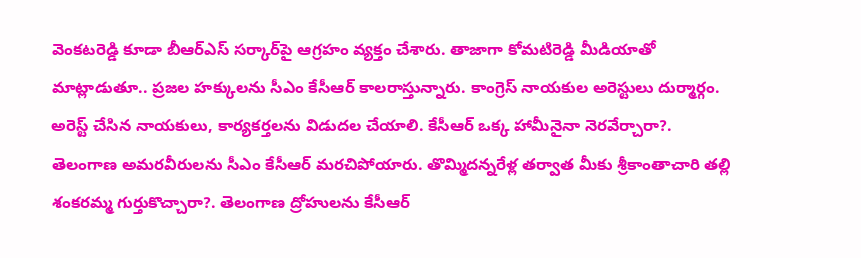వెంకటరెడ్డి కూడా బీఆర్‌ఎస్‌ సర్కార్‌పై ఆగ్రహం వ్యక్తం చేశారు. తాజాగా కోమటిరెడ్డి మీడియాతో మాట్లాడుతూ.. ప్రజల హక్కులను సీఎం కేసీఆర్‌ కాలరాస్తున్నారు. కాంగ్రెస్‌ నాయకుల అరెస్టులు దుర్మార్గం. అరెస్ట్‌ చేసిన నాయకులు, కార్యకర్తలను విడుదల చేయాలి. కేసీఆర్‌ ఒక్క హామీనైనా నెరవేర్చారా?. తెలంగాణ అమరవీరులను సీఎం కేసీఆర్‌ మరచిపోయారు. తొమ్మిదన్నరేళ్ల తర్వాత మీకు శ్రీకాంతాచారి తల్లి శంకరమ్మ గుర్తుకొచ్చారా?. తెలంగాణ ద్రోహులను కేసీఆర్‌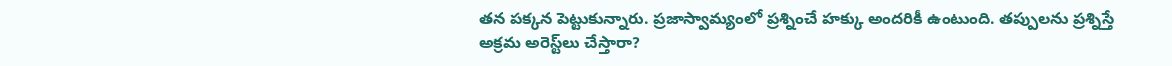తన పక్కన పెట్టుకున్నారు. ప్రజాస్వామ్యంలో ప్రశ్నించే హక్కు అందరికీ ఉంటుంది. తప్పులను ప్రశ్నిస్తే అక్రమ అరెస్ట్‌లు చేస్తారా?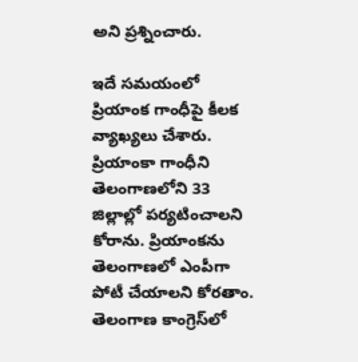అని ప్రశ్నించారు.

ఇదే సమయంలో ప్రియాంక గాంధీపై కీలక వ్యాఖ్యలు చేశారు. ప్రియాంకా గాంధీని తెలంగాణలోని 33 జిల్లాల్లో పర్యటించాలని కోరాను. ప్రియాంకను తెలంగాణలో ఎంపీగా పోటీ చేయాలని కోరతాం. తెలంగాణ కాంగ్రెస్‌లో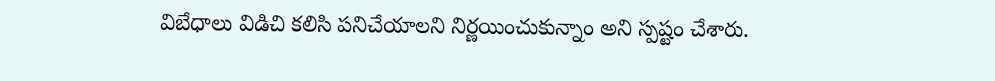విబేధాలు విడిచి కలిసి పనిచేయాలని నిర్ణయించుకున్నాం అని స్పష్టం చేశారు.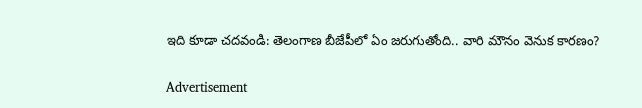ఇది కూడా చదవండి: తెలంగాణ బీజేపీలో ఏం జరుగుతోంది.. వారి మౌనం వెనుక కారణం?

Advertisement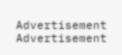Advertisement
Advertisement